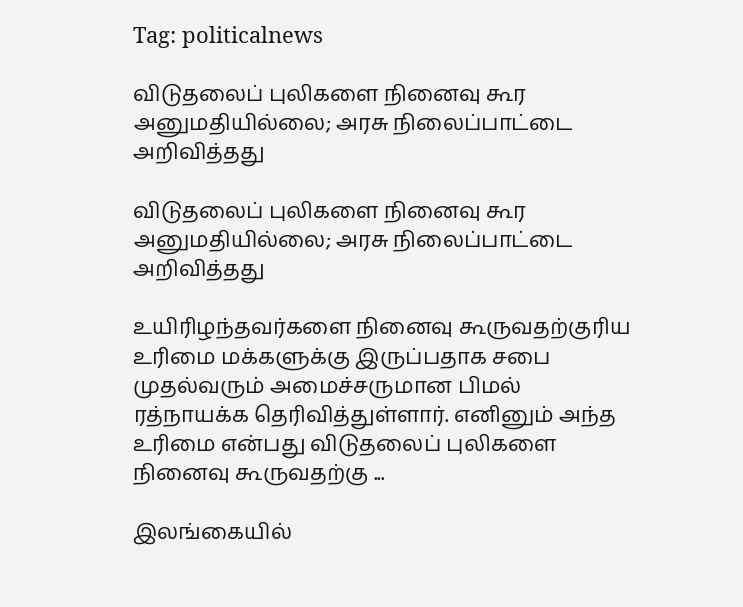Tag: politicalnews

விடுதலைப் புலிகளை நினைவு கூர அனுமதியில்லை; அரசு நிலைப்பாட்டை அறிவித்தது

விடுதலைப் புலிகளை நினைவு கூர அனுமதியில்லை; அரசு நிலைப்பாட்டை அறிவித்தது

உயிரிழந்தவர்களை நினைவு கூருவதற்குரிய உரிமை மக்களுக்கு இருப்பதாக சபை முதல்வரும் அமைச்சருமான பிமல் ரத்நாயக்க தெரிவித்துள்ளார். எனினும் அந்த உரிமை என்பது விடுதலைப் புலிகளை நினைவு கூருவதற்கு ...

இலங்கையில்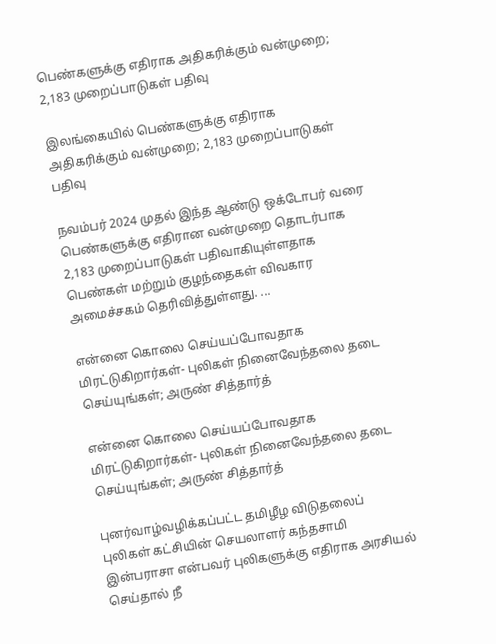பெண்களுக்கு எதிராக அதிகரிக்கும் வன்முறை; 2,183 முறைப்பாடுகள் பதிவு

இலங்கையில் பெண்களுக்கு எதிராக அதிகரிக்கும் வன்முறை; 2,183 முறைப்பாடுகள் பதிவு

நவம்பர் 2024 முதல் இந்த ஆண்டு ஒக்டோபர் வரை பெண்களுக்கு எதிரான வன்முறை தொடர்பாக 2,183 முறைப்பாடுகள் பதிவாகியுள்ளதாக பெண்கள் மற்றும் குழந்தைகள் விவகார அமைச்சகம் தெரிவித்துள்ளது. ...

என்னை கொலை செய்யப்போவதாக மிரட்டுகிறார்கள்- புலிகள் நினைவேந்தலை தடை செய்யுங்கள்; அருண் சித்தார்த்

என்னை கொலை செய்யப்போவதாக மிரட்டுகிறார்கள்- புலிகள் நினைவேந்தலை தடை செய்யுங்கள்; அருண் சித்தார்த்

புனர்வாழ்வழிக்கப்பட்ட தமிழீழ விடுதலைப் புலிகள் கட்சியின் செயலாளர் கந்தசாமி இன்பராசா என்பவர் புலிகளுக்கு எதிராக அரசியல் செய்தால் நீ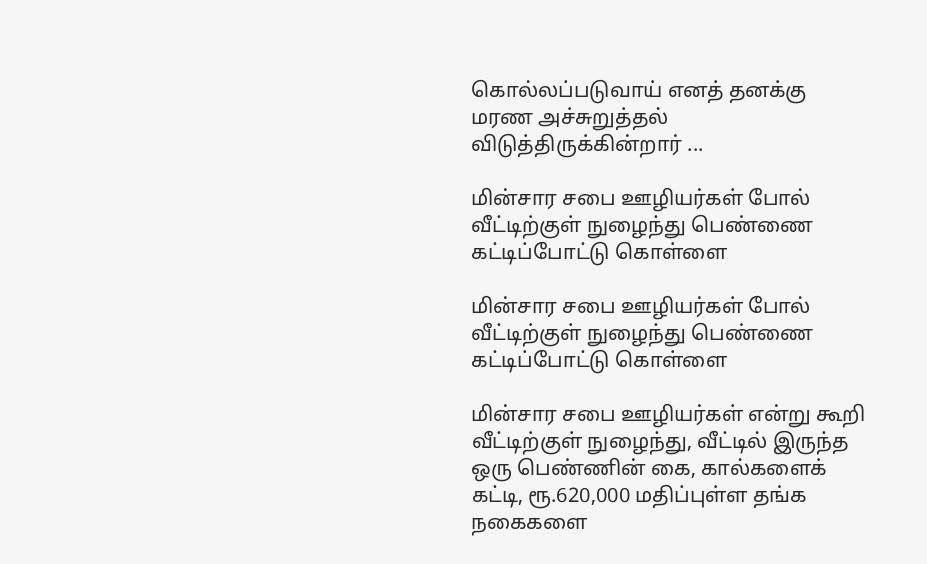கொல்லப்படுவாய் எனத் தனக்கு மரண அச்சுறுத்தல் விடுத்திருக்கின்றார் ...

மின்சார சபை ஊழியர்கள் போல் வீட்டிற்குள் நுழைந்து பெண்ணை கட்டிப்போட்டு கொள்ளை

மின்சார சபை ஊழியர்கள் போல் வீட்டிற்குள் நுழைந்து பெண்ணை கட்டிப்போட்டு கொள்ளை

மின்சார சபை ஊழியர்கள் என்று கூறி வீட்டிற்குள் நுழைந்து, வீட்டில் இருந்த ஒரு பெண்ணின் கை, கால்களைக் கட்டி, ரூ.620,000 மதிப்புள்ள தங்க நகைகளை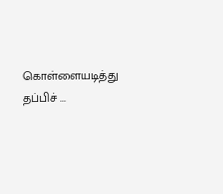கொள்ளையடித்து தப்பிச் ...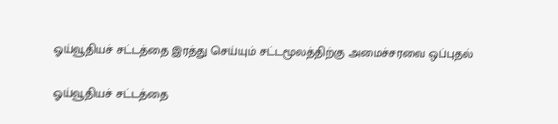ஓய்வூதியச் சட்டத்தை இரத்து செய்யும் சட்டமூலத்திற்கு அமைச்சரவை ஒப்புதல்

ஓய்வூதியச் சட்டத்தை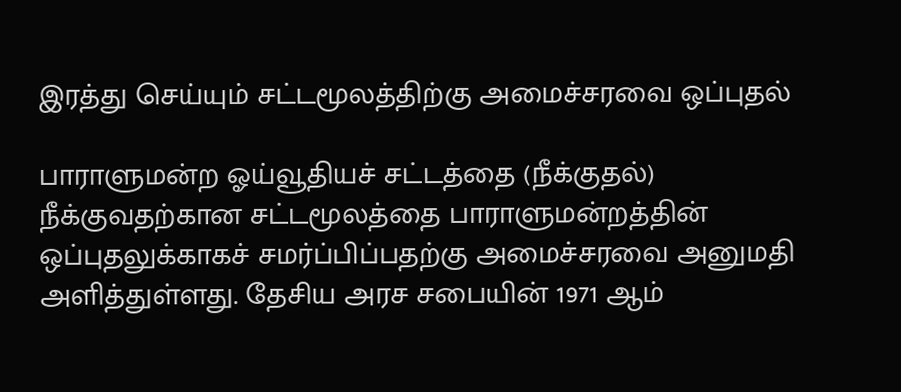இரத்து செய்யும் சட்டமூலத்திற்கு அமைச்சரவை ஒப்புதல்

பாராளுமன்ற ஓய்வூதியச் சட்டத்தை (நீக்குதல்) நீக்குவதற்கான சட்டமூலத்தை பாராளுமன்றத்தின் ஒப்புதலுக்காகச் சமர்ப்பிப்பதற்கு அமைச்சரவை அனுமதி அளித்துள்ளது. தேசிய அரச சபையின் 1971 ஆம்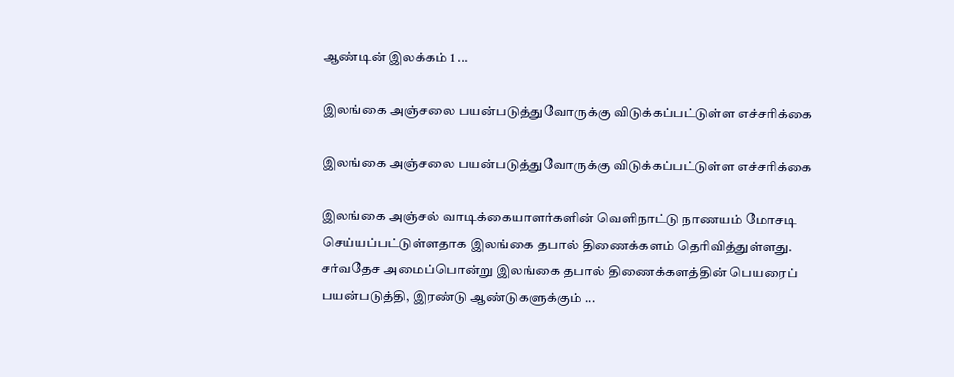ஆண்டின் இலக்கம் 1 ...

இலங்கை அஞ்சலை பயன்படுத்துவோருக்கு விடுக்கப்பட்டுள்ள எச்சரிக்கை

இலங்கை அஞ்சலை பயன்படுத்துவோருக்கு விடுக்கப்பட்டுள்ள எச்சரிக்கை

இலங்கை அஞ்சல் வாடிக்கையாளர்களின் வெளிநாட்டு நாணயம் மோசடி செய்யப்பட்டுள்ளதாக இலங்கை தபால் திணைக்களம் தெரிவித்துள்ளது. சர்வதேச அமைப்பொன்று இலங்கை தபால் திணைக்களத்தின் பெயரைப் பயன்படுத்தி, இரண்டு ஆண்டுகளுக்கும் ...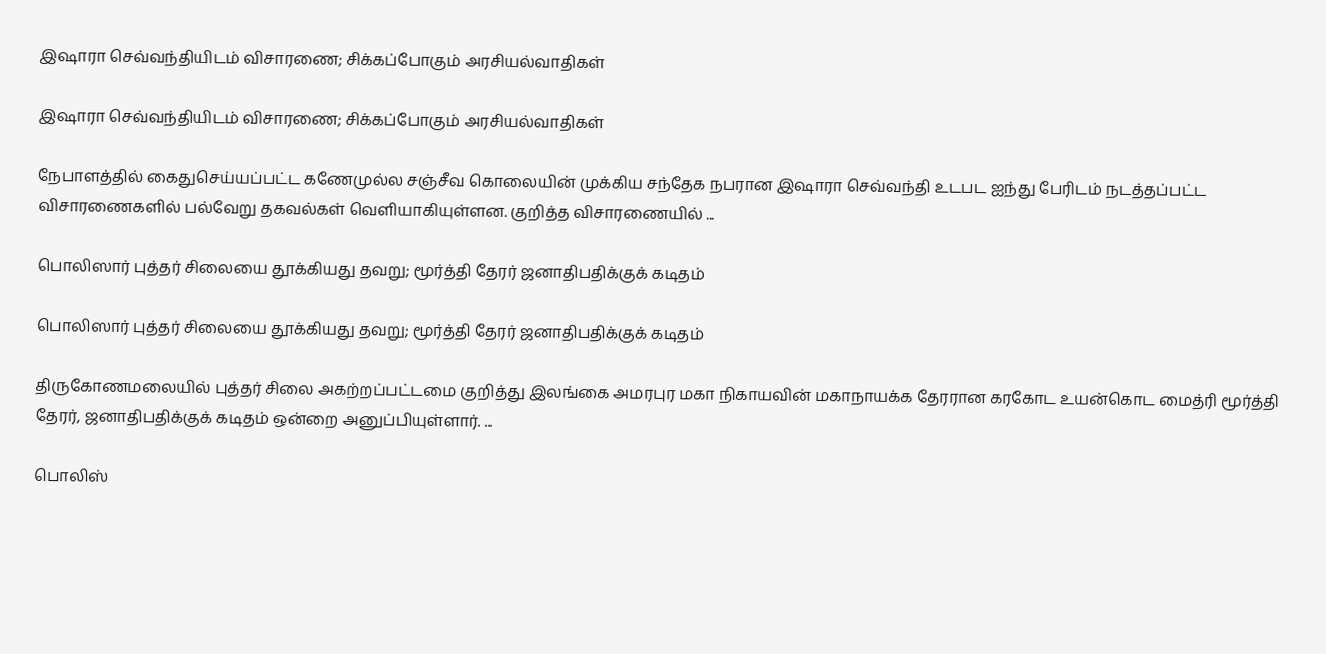இஷாரா செவ்வந்தியிடம் விசாரணை; சிக்கப்போகும் அரசியல்வாதிகள்

இஷாரா செவ்வந்தியிடம் விசாரணை; சிக்கப்போகும் அரசியல்வாதிகள்

நேபாளத்தில் கைதுசெய்யப்பட்ட கணேமுல்ல சஞ்சீவ கொலையின் முக்கிய சந்தேக நபரான இஷாரா செவ்வந்தி உடபட ஐந்து பேரிடம் நடத்தப்பட்ட விசாரணைகளில் பல்வேறு தகவல்கள் வெளியாகியுள்ளன. குறித்த விசாரணையில் ...

பொலிஸார் புத்தர் சிலையை தூக்கியது தவறு; மூர்த்தி தேரர் ஜனாதிபதிக்குக் கடிதம்

பொலிஸார் புத்தர் சிலையை தூக்கியது தவறு; மூர்த்தி தேரர் ஜனாதிபதிக்குக் கடிதம்

திருகோணமலையில் புத்தர் சிலை அகற்றப்பட்டமை குறித்து இலங்கை அமரபுர மகா நிகாயவின் மகாநாயக்க தேரரான கரகோட உயன்கொட மைத்ரி மூர்த்தி தேரர், ஜனாதிபதிக்குக் கடிதம் ஒன்றை அனுப்பியுள்ளார். ...

பொலிஸ்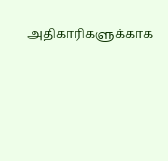அதிகாரிகளுக்காக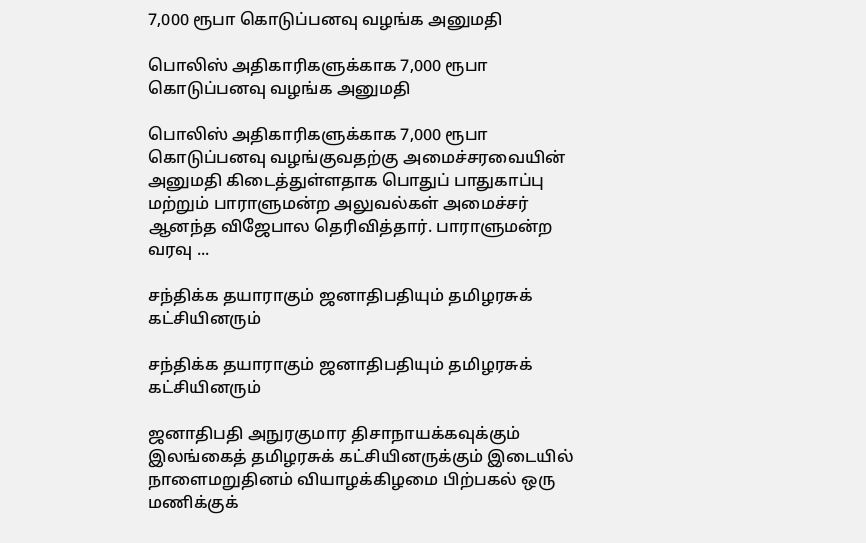7,000 ரூபா கொடுப்பனவு வழங்க அனுமதி

பொலிஸ் அதிகாரிகளுக்காக 7,000 ரூபா கொடுப்பனவு வழங்க அனுமதி

பொலிஸ் அதிகாரிகளுக்காக 7,000 ரூபா கொடுப்பனவு வழங்குவதற்கு அமைச்சரவையின் அனுமதி கிடைத்துள்ளதாக பொதுப் பாதுகாப்பு மற்றும் பாராளுமன்ற அலுவல்கள் அமைச்சர் ஆனந்த விஜேபால தெரிவித்தார். பாராளுமன்ற வரவு ...

சந்திக்க தயாராகும் ஜனாதிபதியும் தமிழரசுக் கட்சியினரும்

சந்திக்க தயாராகும் ஜனாதிபதியும் தமிழரசுக் கட்சியினரும்

ஜனாதிபதி அநுரகுமார திசாநாயக்கவுக்கும் இலங்கைத் தமிழரசுக் கட்சியினருக்கும் இடையில் நாளைமறுதினம் வியாழக்கிழமை பிற்பகல் ஒரு மணிக்குக்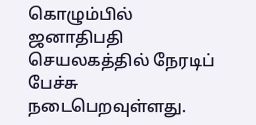கொழும்பில் ஜனாதிபதி செயலகத்தில் நேரடிப் பேச்சு நடைபெறவுள்ளது.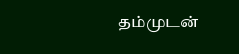தம்முடன்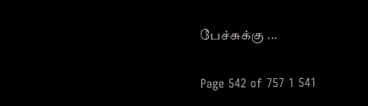பேச்சுக்கு ...

Page 542 of 757 1 541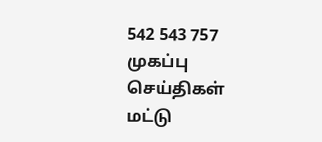542 543 757
முகப்பு
செய்திகள்
மட்டு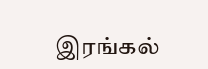இரங்கல்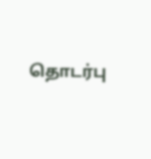தொடர்பு